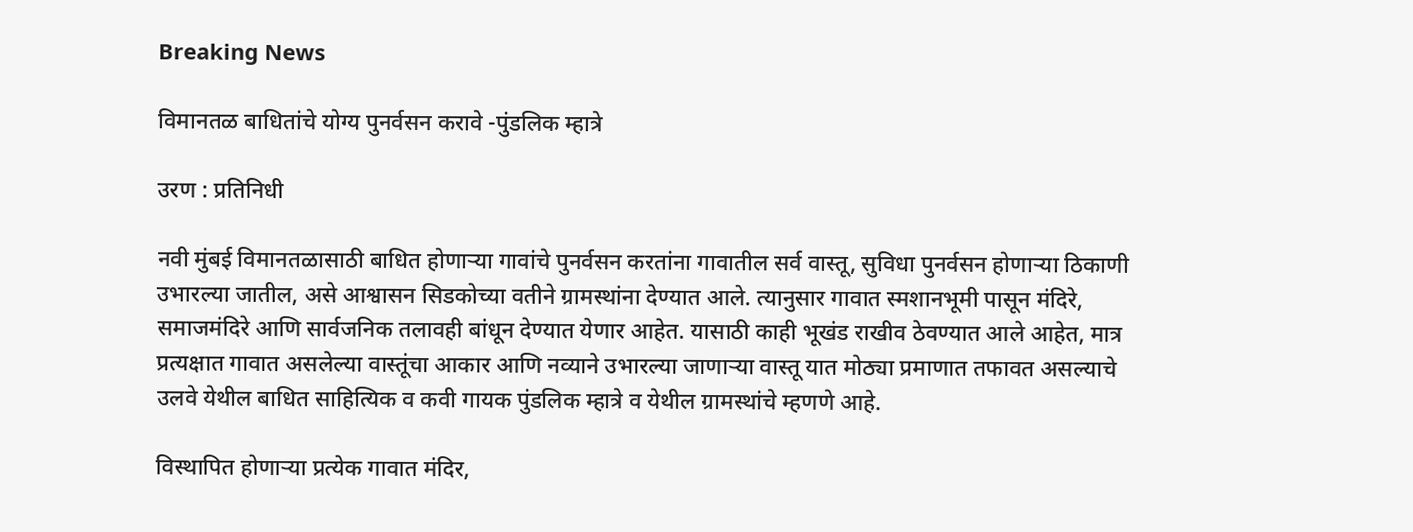Breaking News

विमानतळ बाधितांचे योग्य पुनर्वसन करावे -पुंडलिक म्हात्रे

उरण : प्रतिनिधी

नवी मुंबई विमानतळासाठी बाधित होणार्‍या गावांचे पुनर्वसन करतांना गावातील सर्व वास्तू, सुविधा पुनर्वसन होणार्‍या ठिकाणी उभारल्या जातील, असे आश्वासन सिडकोच्या वतीने ग्रामस्थांना देण्यात आले. त्यानुसार गावात स्मशानभूमी पासून मंदिरे, समाजमंदिरे आणि सार्वजनिक तलावही बांधून देण्यात येणार आहेत. यासाठी काही भूखंड राखीव ठेवण्यात आले आहेत, मात्र प्रत्यक्षात गावात असलेल्या वास्तूंचा आकार आणि नव्याने उभारल्या जाणार्‍या वास्तू यात मोठ्या प्रमाणात तफावत असल्याचे उलवे येथील बाधित साहित्यिक व कवी गायक पुंडलिक म्हात्रे व येथील ग्रामस्थांचे म्हणणे आहे.

विस्थापित होणार्‍या प्रत्येक गावात मंदिर,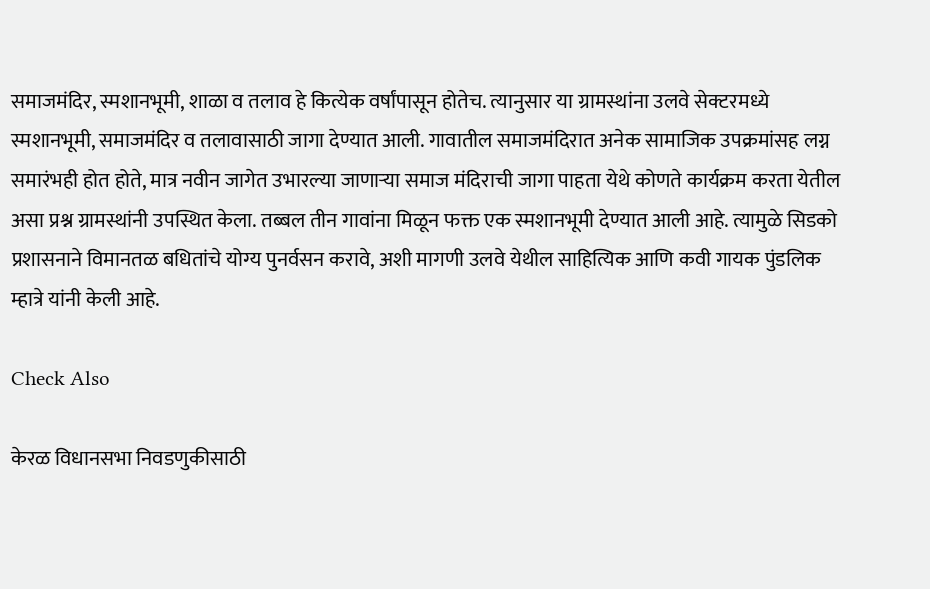समाजमंदिर, स्मशानभूमी, शाळा व तलाव हे कित्येक वर्षांपासून होतेच. त्यानुसार या ग्रामस्थांना उलवे सेक्टरमध्ये स्मशानभूमी, समाजमंदिर व तलावासाठी जागा देण्यात आली. गावातील समाजमंदिरात अनेक सामाजिक उपक्रमांसह लग्न समारंभही होत होते, मात्र नवीन जागेत उभारल्या जाणार्‍या समाज मंदिराची जागा पाहता येथे कोणते कार्यक्रम करता येतील असा प्रश्न ग्रामस्थांनी उपस्थित केला. तब्बल तीन गावांना मिळून फक्त एक स्मशानभूमी देण्यात आली आहे. त्यामुळे सिडको प्रशासनाने विमानतळ बधितांचे योग्य पुनर्वसन करावे, अशी मागणी उलवे येथील साहित्यिक आणि कवी गायक पुंडलिक म्हात्रे यांनी केली आहे.

Check Also

केरळ विधानसभा निवडणुकीसाठी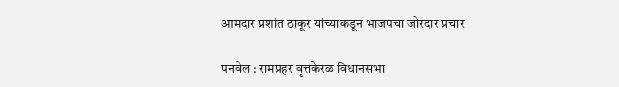आमदार प्रशांत ठाकूर यांच्याकडून भाजपचा जोरदार प्रचार

पनवेल : रामप्रहर वृत्तकेरळ विधानसभा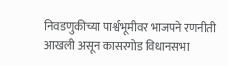निवडणुकीच्या पार्श्वभूमीवर भाजपने रणनीती आखली असून कासरगोड विधानसभा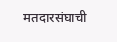मतदारसंघाची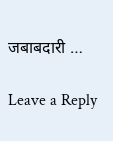जबाबदारी …

Leave a Reply